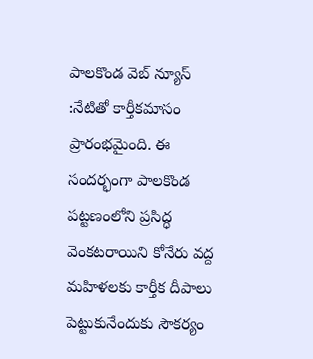పాలకొండ వెబ్ న్యూస్ :నేటితో కార్తీకమాసం ప్రారంభమైంది. ఈ సందర్భంగా పాలకొండ పట్టణంలోని ప్రసిద్ధ వెంకటరాయిని కోనేరు వద్ద మహిళలకు కార్తీక దీపాలు పెట్టుకునేందుకు సౌకర్యం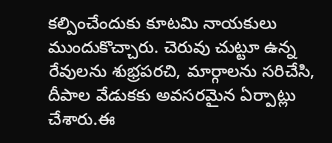కల్పించేందుకు కూటమి నాయకులు ముందుకొచ్చారు. చెరువు చుట్టూ ఉన్న రేవులను శుభ్రపరచి, మార్గాలను సరిచేసి, దీపాల వేడుకకు అవసరమైన ఏర్పాట్లు చేశారు.ఈ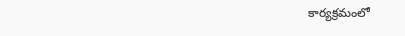కార్యక్రమంలో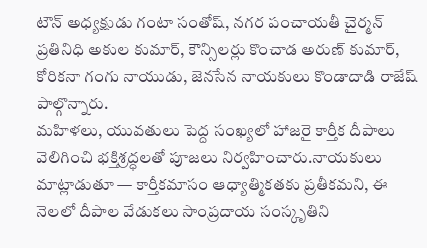టౌన్ అధ్యక్షుడు గంటా సంతోష్, నగర పంచాయతీ చైర్మన్ ప్రతినిధి అకుల కుమార్, కౌన్సిలర్లు కొంచాడ అరుణ్ కుమార్, కోరికనా గంగు నాయుడు, జెనసేన నాయకులు కొండాదాడి రాజేష్ పాల్గొన్నారు.
మహిళలు, యువతులు పెద్ద సంఖ్యలో హాజరై కార్తీక దీపాలు వెలిగించి భక్తిశ్రద్ధలతో పూజలు నిర్వహించారు.నాయకులు మాట్లాడుతూ — కార్తీకమాసం ఆధ్యాత్మికతకు ప్రతీకమని, ఈ నెలలో దీపాల వేడుకలు సాంప్రదాయ సంస్కృతిని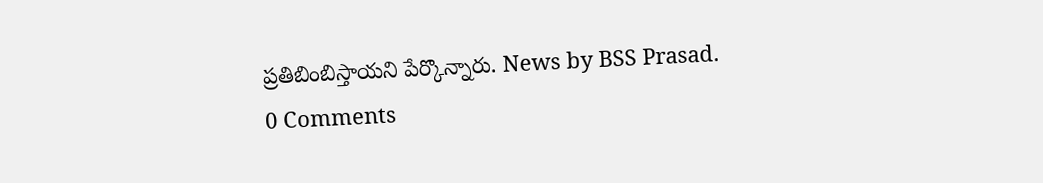ప్రతిబింబిస్తాయని పేర్కొన్నారు. News by BSS Prasad.
0 Comments